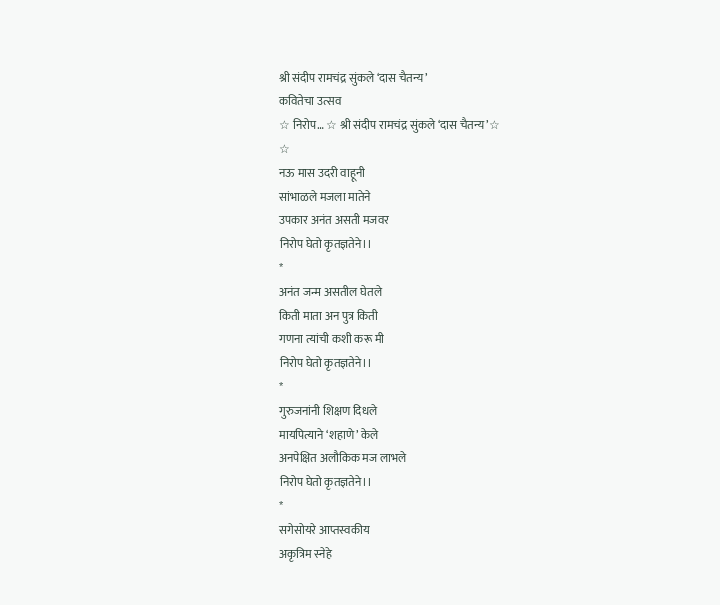श्री संदीप रामचंद्र सुंकले ‘दास चैतन्य’
कवितेचा उत्सव
☆ निरोप… ☆ श्री संदीप रामचंद्र सुंकले ‘दास चैतन्य’☆
☆
नऊ मास उदरी वाहूनी
सांभाळले मजला मातेने
उपकार अनंत असती मजवर
निरोप घेतो कृतज्ञतेने।।
*
अनंत जन्म असतील घेतले
किती माता अन पुत्र किती
गणना त्यांची कशी करू मी
निरोप घेतो कृतज्ञतेने।।
*
गुरुजनांनी शिक्षण दिधले
मायपित्याने ‘शहाणे’ केले
अनपेक्षित अलौकिक मज लाभले
निरोप घेतो कृतज्ञतेने।।
*
सगेसोयरे आप्तस्वकीय
अकृत्रिम स्नेहे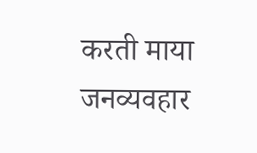करती माया
जनव्यवहार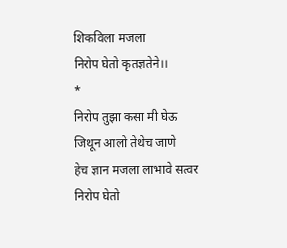शिकविला मजला
निरोप घेतो कृतज्ञतेने।।
*
निरोप तुझा कसा मी घेऊ
जिथून आलो तेथेच जाणे
हेच ज्ञान मजला लाभावे सत्वर
निरोप घेतो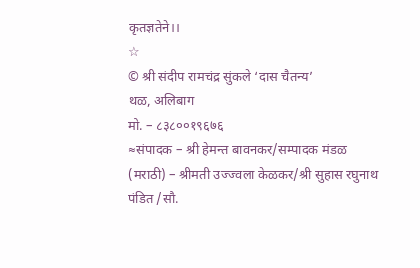कृतज्ञतेने।।
☆
© श्री संदीप रामचंद्र सुंकले ‘दास चैतन्य’
थळ, अलिबाग
मो. – ८३८००१९६७६
≈संपादक – श्री हेमन्त बावनकर/सम्पादक मंडळ (मराठी) – श्रीमती उज्ज्वला केळकर/श्री सुहास रघुनाथ पंडित /सौ.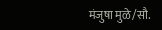मंजुषा मुळे/सौ.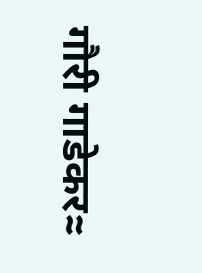गौरी गाडेकर≈